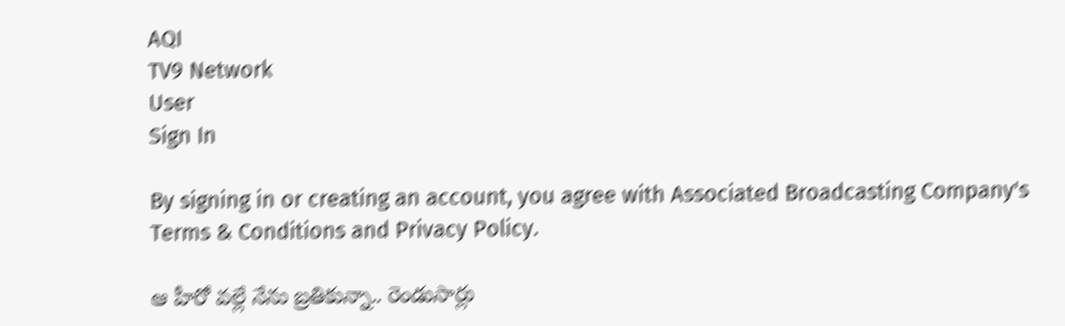AQI
TV9 Network
User
Sign In

By signing in or creating an account, you agree with Associated Broadcasting Company's Terms & Conditions and Privacy Policy.

ఆ హీరో వల్లే నేను బ్రతికున్నా.. రెండుసార్లు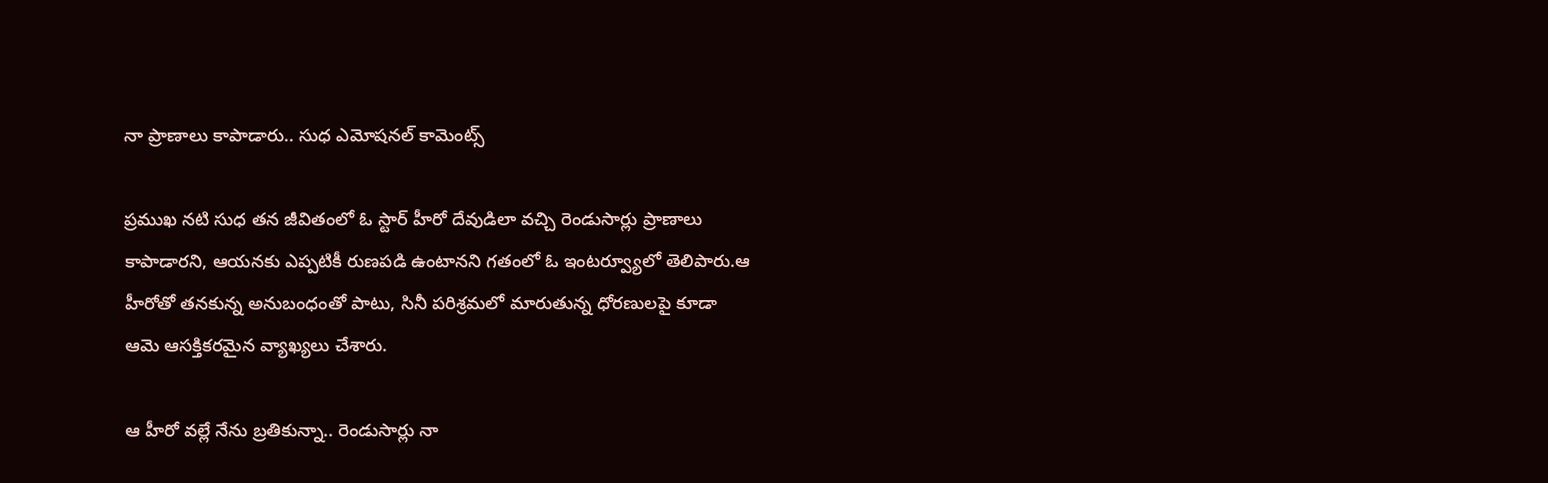నా ప్రాణాలు కాపాడారు.. సుధ ఎమోషనల్ కామెంట్స్

ప్రముఖ నటి సుధ తన జీవితంలో ఓ స్టార్ హీరో దేవుడిలా వచ్చి రెండుసార్లు ప్రాణాలు కాపాడారని, ఆయనకు ఎప్పటికీ రుణపడి ఉంటానని గతంలో ఓ ఇంటర్వ్యూలో తెలిపారు.ఆ హీరోతో తనకున్న అనుబంధంతో పాటు, సినీ పరిశ్రమలో మారుతున్న ధోరణులపై కూడా ఆమె ఆసక్తికరమైన వ్యాఖ్యలు చేశారు.

ఆ హీరో వల్లే నేను బ్రతికున్నా.. రెండుసార్లు నా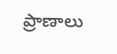ప్రాణాలు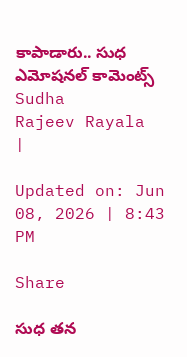కాపాడారు.. సుధ ఎమోషనల్ కామెంట్స్
Sudha
Rajeev Rayala
|

Updated on: Jun 08, 2026 | 8:43 PM

Share

సుధ తన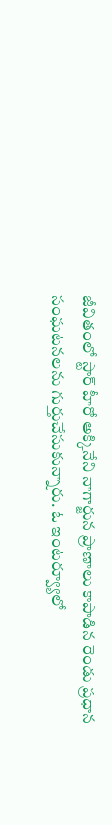జీవితంలో స్టార్ హీరో అక్కినేని నాగార్జున ప్రాణాలు కాపాడిన రెండు ప్రధాన సంఘటనలను గుర్తుచేసుకున్నారు. ఓ ఇంటర్వ్యూలో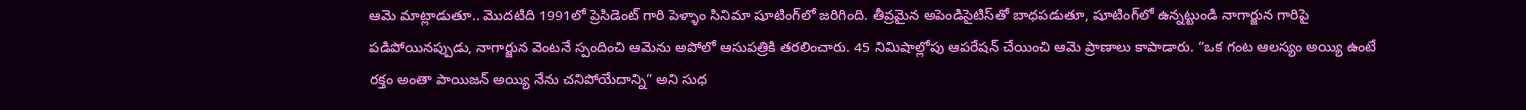ఆమె మాట్లాడుతూ.. మొదటిది 1991లో ప్రెసిడెంట్ గారి పెళ్ళాం సినిమా షూటింగ్‌లో జరిగింది. తీవ్రమైన అపెండిసైటిస్‌తో బాధపడుతూ, షూటింగ్‌లో ఉన్నట్టుండి నాగార్జున గారిపై పడిపోయినప్పుడు, నాగార్జున వెంటనే స్పందించి ఆమెను అపోలో ఆసుపత్రికి తరలించారు. 45 నిమిషాల్లోపు ఆపరేషన్ చేయించి ఆమె ప్రాణాలు కాపాడారు. “ఒక గంట ఆలస్యం అయ్యి ఉంటే రక్తం అంతా పాయిజన్ అయ్యి నేను చనిపోయేదాన్ని” అని సుధ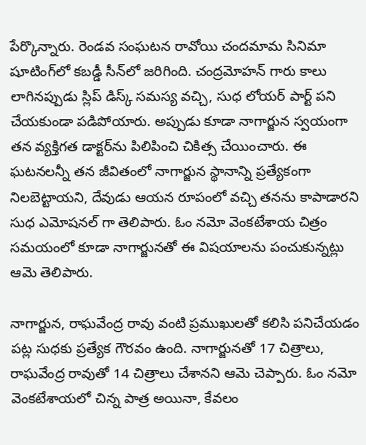పేర్కొన్నారు. రెండవ సంఘటన రావోయి చందమామ సినిమా షూటింగ్‌లో కబడ్డీ సీన్‌లో జరిగింది. చంద్రమోహన్ గారు కాలు లాగినప్పుడు స్లిప్ డిస్క్ సమస్య వచ్చి, సుధ లోయర్ పార్ట్ పని చేయకుండా పడిపోయారు. అప్పుడు కూడా నాగార్జున స్వయంగా తన వ్యక్తిగత డాక్టర్‌ను పిలిపించి చికిత్స చేయించారు. ఈ ఘటనలన్నీ తన జీవితంలో నాగార్జున స్థానాన్ని ప్రత్యేకంగా నిలబెట్టాయని, దేవుడు ఆయన రూపంలో వచ్చి తనను కాపాడారని సుధ ఎమోషనల్ గా తెలిపారు. ఓం నమో వెంకటేశాయ చిత్రం సమయంలో కూడా నాగార్జునతో ఈ విషయాలను పంచుకున్నట్లు ఆమె తెలిపారు.

నాగార్జున, రాఘవేంద్ర రావు వంటి ప్రముఖులతో కలిసి పనిచేయడం పట్ల సుధకు ప్రత్యేక గౌరవం ఉంది. నాగార్జునతో 17 చిత్రాలు, రాఘవేంద్ర రావుతో 14 చిత్రాలు చేశానని ఆమె చెప్పారు. ఓం నమో వెంకటేశాయలో చిన్న పాత్ర అయినా, కేవలం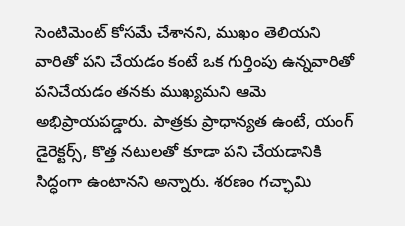సెంటిమెంట్ కోసమే చేశానని, ముఖం తెలియని వారితో పని చేయడం కంటే ఒక గుర్తింపు ఉన్నవారితో పనిచేయడం తనకు ముఖ్యమని ఆమె అభిప్రాయపడ్డారు. పాత్రకు ప్రాధాన్యత ఉంటే, యంగ్ డైరెక్టర్స్, కొత్త నటులతో కూడా పని చేయడానికి సిద్ధంగా ఉంటానని అన్నారు. శరణం గచ్ఛామి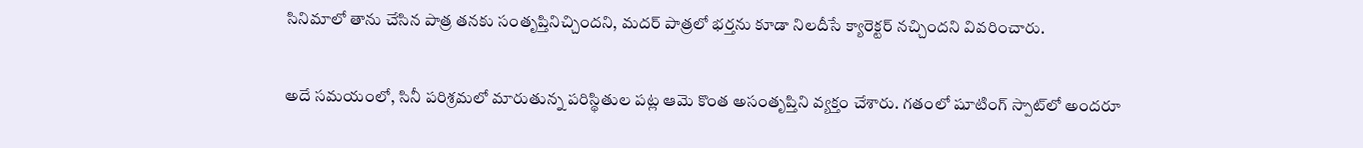సినిమాలో తాను చేసిన పాత్ర తనకు సంతృప్తినిచ్చిందని, మదర్ పాత్రలో భర్తను కూడా నిలదీసే క్యారెక్టర్ నచ్చిందని వివరించారు.

అదే సమయంలో, సినీ పరిశ్రమలో మారుతున్న పరిస్థితుల పట్ల ఆమె కొంత అసంతృప్తిని వ్యక్తం చేశారు. గతంలో షూటింగ్ స్పాట్‌లో అందరూ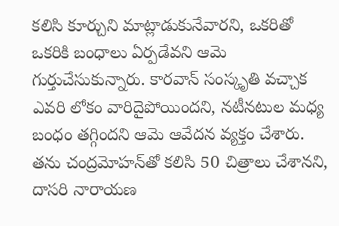కలిసి కూర్చుని మాట్లాడుకునేవారని, ఒకరితో ఒకరికి బంధాలు ఏర్పడేవని ఆమె గుర్తుచేసుకున్నారు. కారవాన్ సంస్కృతి వచ్చాక ఎవరి లోకం వారిదైపోయిందని, నటీనటుల మధ్య బంధం తగ్గిందని ఆమె ఆవేదన వ్యక్తం చేశారు. తను చంద్రమోహన్‌తో కలిసి 50 చిత్రాలు చేశానని, దాసరి నారాయణ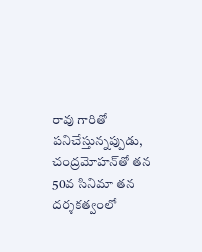రావు గారితో పనిచేస్తున్నప్పుడు, చంద్రమోహన్‌తో తన 50వ సినిమా తన దర్శకత్వంలో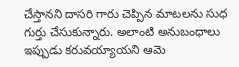చేస్తానని దాసరి గారు చెప్పిన మాటలను సుధ గుర్తు చేసుకున్నారు. అలాంటి అనుబంధాలు ఇప్పుడు కరువయ్యాయని ఆమె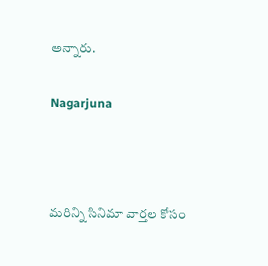అన్నారు.

Nagarjuna



మరిన్ని సినిమా వార్తల కోసం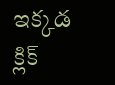ఇక్కడ క్లిక్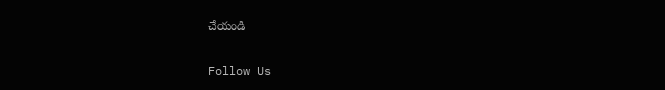చేయండి

Follow Us